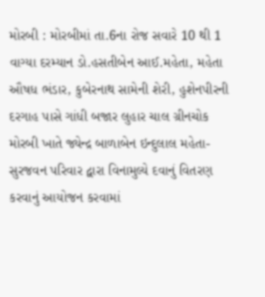મોરબી : મોરબીમાં તા.6ના રોજ સવારે 10 થી 1 વાગ્યા દરમ્યાન ડો.હસતીબેન આઈ.મહેતા, મહેતા ઔષધ ભંડાર, કુબેરનાથ સામેની શેરી, હુશેનપીરની દરગાહ પાસે ગાંધી બજાર લુહાર ચાલ ગ્રીનચોક મોરબી ખાતે જ્યેન્દ્ર બાળાબેન ઇન્દુલાલ મહેતા-સુરજવન પરિવાર દ્વારા વિનામુલ્યે દવાનું વિતરણ કરવાનું આયોજન કરવામાં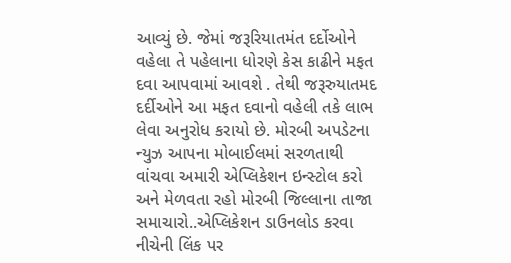આવ્યું છે. જેમાં જરૂરિયાતમંત દર્દોઓને વહેલા તે પહેલાના ધોરણે કેસ કાઢીને મફત દવા આપવામાં આવશે . તેથી જરૂરુયાતમદ દર્દીઓને આ મફત દવાનો વહેલી તકે લાભ લેવા અનુરોધ કરાયો છે. મોરબી અપડેટના ન્યુઝ આપના મોબાઈલમાં સરળતાથી વાંચવા અમારી એપ્લિકેશન ઇન્સ્ટોલ કરો અને મેળવતા રહો મોરબી જિલ્લાના તાજા સમાચારો..એપ્લિકેશન ડાઉનલોડ કરવા નીચેની લિંક પર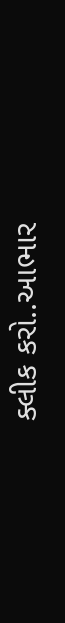ક્લીક કરો..આભાર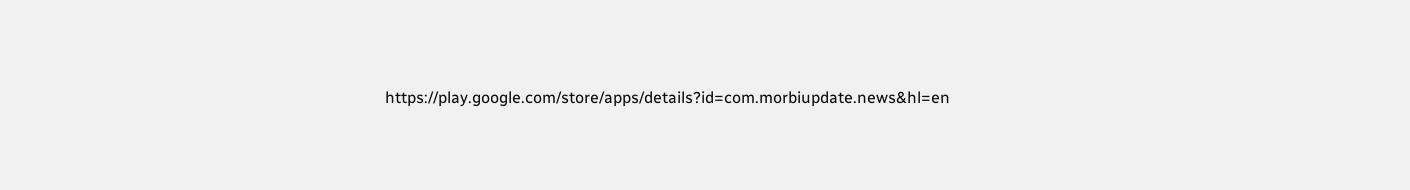https://play.google.com/store/apps/details?id=com.morbiupdate.news&hl=en